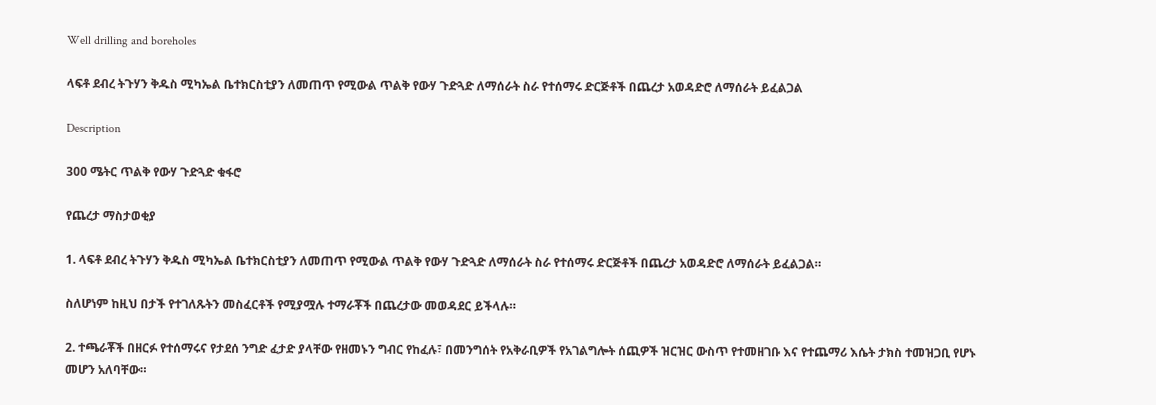Well drilling and boreholes

ላፍቶ ደብረ ትጉሃን ቅዱስ ሚካኤል ቤተክርስቲያን ለመጠጥ የሚውል ጥልቅ የውሃ ጉድጓድ ለማሰራት ስራ የተሰማሩ ድርጅቶች በጨረታ አወዳድሮ ለማሰራት ይፈልጋል

Description

300 ሜትር ጥልቅ የውሃ ጉድጓድ ቁፋሮ

የጨረታ ማስታወቂያ

1. ላፍቶ ደብረ ትጉሃን ቅዱስ ሚካኤል ቤተክርስቲያን ለመጠጥ የሚውል ጥልቅ የውሃ ጉድጓድ ለማሰራት ስራ የተሰማሩ ድርጅቶች በጨረታ አወዳድሮ ለማሰራት ይፈልጋል።

ስለሆነም ከዚህ በታች የተገለጹትን መስፈርቶች የሚያሟሉ ተማራቾች በጨረታው መወዳደር ይችላሉ።

2. ተጫራቾች በዘርፉ የተሰማሩና የታደሰ ንግድ ፈታድ ያላቸው የዘመኑን ግብር የከፈሉ፣ በመንግሰት የአቅራቢዎች የአገልግሎት ሰጪዎች ዝርዝር ውስጥ የተመዘገቡ እና የተጨማሪ እሴት ታክስ ተመዝጋቢ የሆኑ መሆን አለባቸው።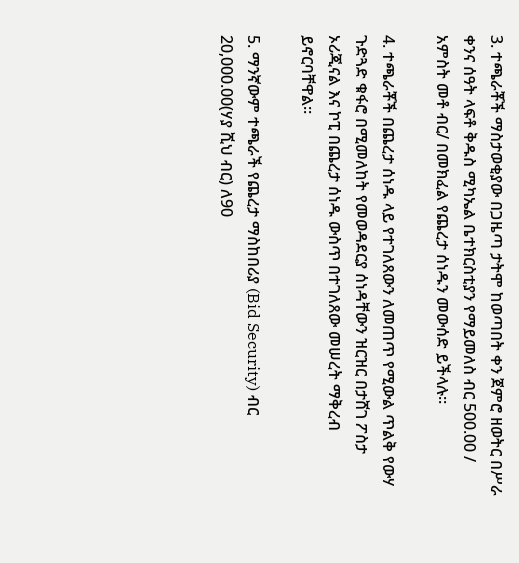3. ተጫራቾች ማስታወቂያው በጋዜጣ ታትሞ ከወጣበት ቀን ጀምሮ ዘወትር በሥራ ቀንና ሰዓት ላፍቶ ቅዱስ ሚካኤል ቤተክርስቲያን የማይመለስ ብር 500.00 / አምስት መቶ ብር/ በመክፈል የጨረታ ሰነዱን መውሰድ ይችላሉ።

4. ተጫራቾች በጨረታ ሰነዱ ላይ የተገለጸውን ለመጠጥ የሚውል ጥልቅ የውሃ ጉድጓድ ቁፋሮ በሚመለከት የመወዳደርያ ሰነዳቸውን ዝርዝር በታሸገ ፖስታ ኦሪጂናል እና ኮፒ በጨረታ ሰነዱ ውስጥ በተገለጸው መሠረት ማቅረብ ይኖርባቸዋል።

5. ማንኛውም ተጫራች የጨረታ ማስከበሪያ (Bid Security) ብር 20,000.00(ሃያ ሺህ ብር) ለ90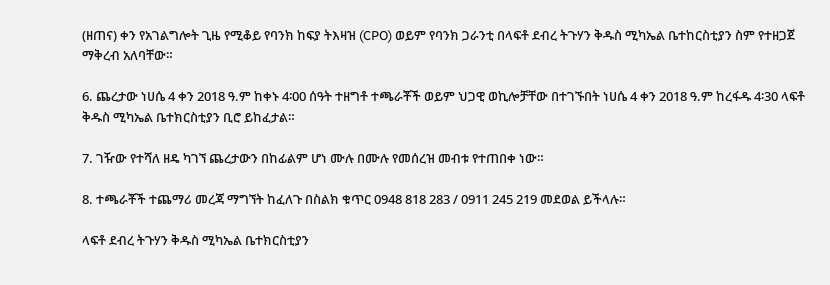(ዘጠና) ቀን የአገልግሎት ጊዜ የሚቆይ የባንክ ከፍያ ትእዛዝ (CPO) ወይም የባንክ ጋራንቲ በላፍቶ ደብረ ትጉሃን ቅዱስ ሚካኤል ቤተከርስቲያን ስም የተዘጋጀ ማቅረብ አለባቸው።

6. ጨረታው ነሀሴ 4 ቀን 2018 ዓ.ም ከቀኑ 4፡00 ሰዓት ተዘግቶ ተጫራቾች ወይም ህጋዊ ወኪሎቻቸው በተገኙበት ነሀሴ 4 ቀን 2018 ዓ.ም ከረፋዱ 4፡30 ላፍቶ ቅዱስ ሚካኤል ቤተክርስቲያን ቢሮ ይከፈታል።

7. ገዥው የተሻለ ዘዴ ካገኘ ጨረታውን በከፊልም ሆነ ሙሉ በሙሉ የመሰረዝ መብቱ የተጠበቀ ነው።

8. ተጫራቾች ተጨማሪ መረጃ ማግኘት ከፈለጉ በስልክ ቁጥር 0948 818 283 / 0911 245 219 መደወል ይችላሉ።

ላፍቶ ደብረ ትጉሃን ቅዱስ ሚካኤል ቤተክርስቲያን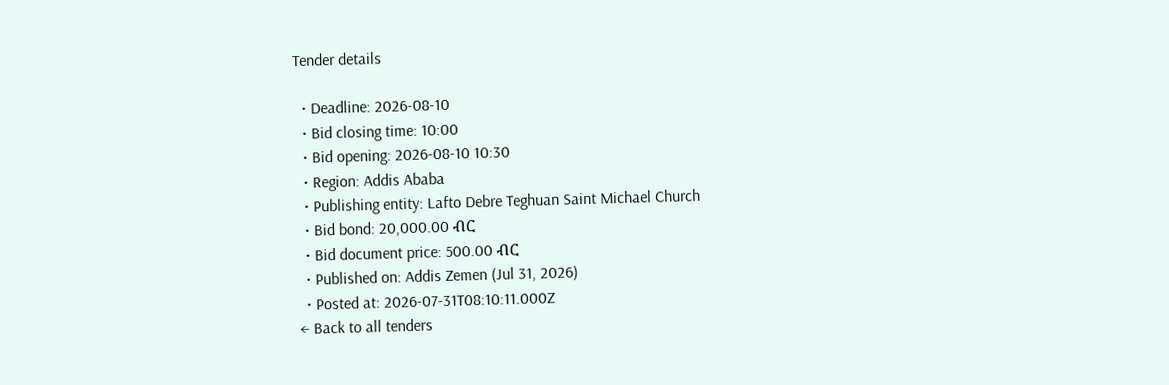Tender details

  • Deadline: 2026-08-10
  • Bid closing time: 10:00
  • Bid opening: 2026-08-10 10:30
  • Region: Addis Ababa
  • Publishing entity: Lafto Debre Teghuan Saint Michael Church
  • Bid bond: 20,000.00 ብር
  • Bid document price: 500.00 ብር
  • Published on: Addis Zemen (Jul 31, 2026)
  • Posted at: 2026-07-31T08:10:11.000Z
← Back to all tenders